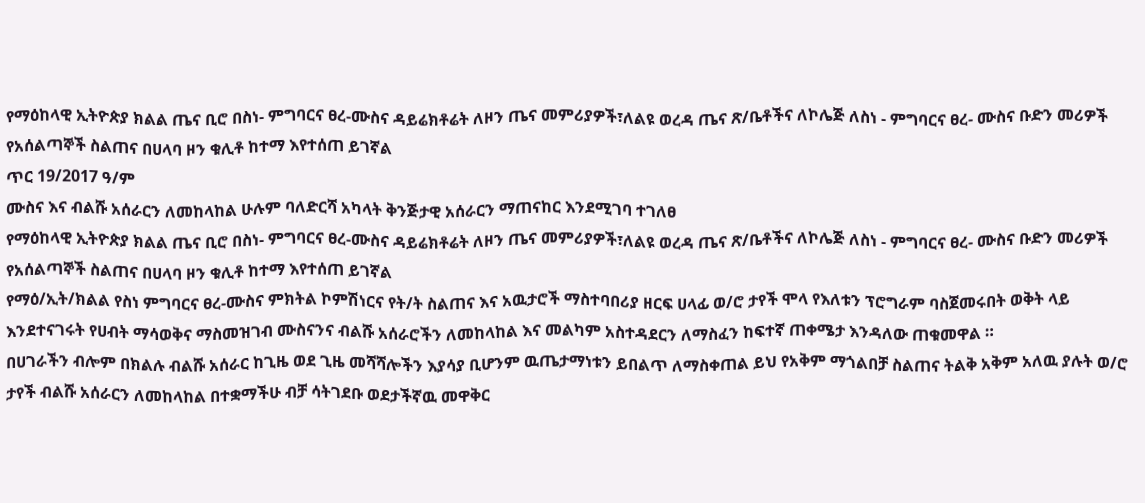የማዕከላዊ ኢትዮጵያ ክልል ጤና ቢሮ በስነ- ምግባርና ፀረ-ሙስና ዳይሬክቶሬት ለዞን ጤና መምሪያዎች፣ለልዩ ወረዳ ጤና ጽ/ቤቶችና ለኮሌጅ ለስነ - ምግባርና ፀረ- ሙስና ቡድን መሪዎች የአሰልጣኞች ስልጠና በሀላባ ዞን ቁሊቶ ከተማ እየተሰጠ ይገኛል
ጥር 19/2017 ዓ/ም
ሙስና እና ብልሹ አሰራርን ለመከላከል ሁሉም ባለድርሻ አካላት ቅንጅታዊ አሰራርን ማጠናከር እንደሚገባ ተገለፀ
የማዕከላዊ ኢትዮጵያ ክልል ጤና ቢሮ በስነ- ምግባርና ፀረ-ሙስና ዳይሬክቶሬት ለዞን ጤና መምሪያዎች፣ለልዩ ወረዳ ጤና ጽ/ቤቶችና ለኮሌጅ ለስነ - ምግባርና ፀረ- ሙስና ቡድን መሪዎች የአሰልጣኞች ስልጠና በሀላባ ዞን ቁሊቶ ከተማ እየተሰጠ ይገኛል
የማዕ/ኢት/ክልል የስነ ምግባርና ፀረ-ሙስና ምክትል ኮምሽነርና የት/ት ስልጠና እና አዉታሮች ማስተባበሪያ ዘርፍ ሀላፊ ወ/ሮ ታየች ሞላ የእለቱን ፕሮግራም ባስጀመሩበት ወቅት ላይ እንደተናገሩት የሀብት ማሳወቅና ማስመዝገብ ሙስናንና ብልሹ አሰራሮችን ለመከላከል እና መልካም አስተዳደርን ለማስፈን ከፍተኛ ጠቀሜታ እንዳለው ጠቁመዋል ።
በሀገራችን ብሎም በክልሉ ብልሹ አሰራር ከጊዜ ወደ ጊዜ መሻሻሎችን እያሳያ ቢሆንም ዉጤታማነቱን ይበልጥ ለማስቀጠል ይህ የአቅም ማጎልበቻ ስልጠና ትልቅ አቅም አለዉ ያሉት ወ/ሮ ታየች ብልሹ አሰራርን ለመከላከል በተቋማችሁ ብቻ ሳትገደቡ ወደታችኛዉ መዋቅር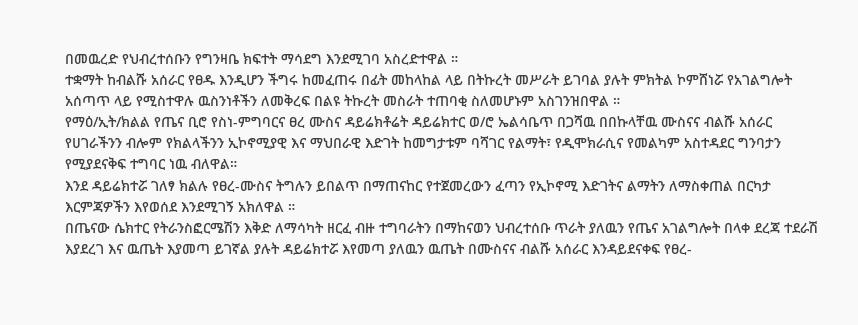በመዉረድ የህብረተሰቡን የግንዛቤ ክፍተት ማሳደግ እንደሚገባ አስረድተዋል ።
ተቋማት ከብልሹ አሰራር የፀዱ እንዲሆን ችግሩ ከመፈጠሩ በፊት መከላከል ላይ በትኩረት መሥራት ይገባል ያሉት ምክትል ኮምሸነሯ የአገልግሎት አሰጣጥ ላይ የሚስተዋሉ ዉስንነቶችን ለመቅረፍ በልዩ ትኩረት መስራት ተጠባቂ ስለመሆኑም አስገንዝበዋል ።
የማዕ/ኢት/ክልል የጤና ቢሮ የስነ-ምግባርና ፀረ ሙስና ዳይሬክቶሬት ዳይሬክተር ወ/ሮ ኤልሳቤጥ በጋሻዉ በበኩላቸዉ ሙስናና ብልሹ አሰራር የሀገራችንን ብሎም የክልላችንን ኢኮኖሚያዊ እና ማህበራዊ እድገት ከመግታቱም ባሻገር የልማት፣ የዲሞክራሲና የመልካም አስተዳደር ግንባታን የሚያደናቅፍ ተግባር ነዉ ብለዋል።
እንደ ዳይሬክተሯ ገለፃ ክልሉ የፀረ-ሙስና ትግሉን ይበልጥ በማጠናከር የተጀመረውን ፈጣን የኢኮኖሚ እድገትና ልማትን ለማስቀጠል በርካታ እርምጃዎችን እየወሰደ እንደሚገኝ አክለዋል ።
በጤናው ሴክተር የትራንስፎርሜሽን እቅድ ለማሳካት ዘርፈ ብዙ ተግባራትን በማከናወን ህብረተሰቡ ጥራት ያለዉን የጤና አገልግሎት በላቀ ደረጃ ተደራሽ እያደረገ እና ዉጤት እያመጣ ይገኛል ያሉት ዳይሬክተሯ እየመጣ ያለዉን ዉጤት በሙስናና ብልሹ አሰራር እንዳይደናቀፍ የፀረ-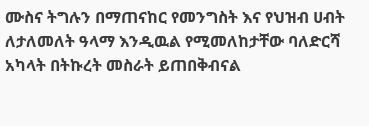ሙስና ትግሉን በማጠናከር የመንግስት እና የህዝብ ሀብት ለታለመለት ዓላማ እንዲዉል የሚመለከታቸው ባለድርሻ አካላት በትኩረት መስራት ይጠበቅብናል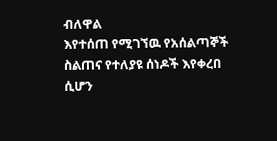ብለዋል
እየተሰጠ የሚገኘዉ የአሰልጣኞች ስልጠና የተለያዩ ሰነዶች እየቀረበ ሲሆን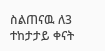ስልጠናዉ ለ3 ተከታታይ ቀናት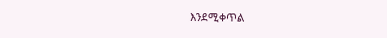እንደሚቀጥል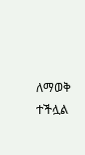ለማወቅ ተችሏል